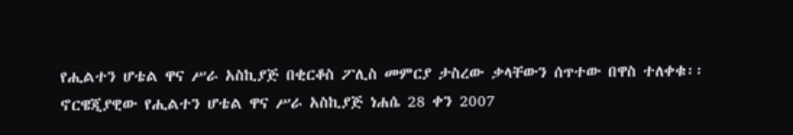የሒልተን ሆቴል ዋና ሥራ አስኪያጅ በቂርቆስ ፖሊስ መምርያ ታስረው ቃላቸውን ሰጥተው በዋስ ተለቀቁ፡፡
ኖርዌጂያዊው የሒልተን ሆቴል ዋና ሥራ አስኪያጅ ነሐሴ 28 ቀን 2007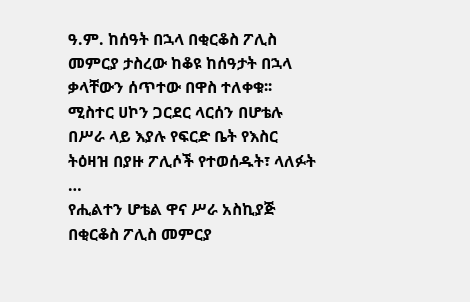ዓ.ም. ከሰዓት በኋላ በቂርቆስ ፖሊስ መምርያ ታስረው ከቆዩ ከሰዓታት በኋላ ቃላቸውን ሰጥተው በዋስ ተለቀቁ፡፡ ሚስተር ሀኮን ጋርደር ላርሰን በሆቴሉ በሥራ ላይ እያሉ የፍርድ ቤት የእስር ትዕዛዝ በያዙ ፖሊሶች የተወሰዱት፣ ላለፉት …
የሒልተን ሆቴል ዋና ሥራ አስኪያጅ በቂርቆስ ፖሊስ መምርያ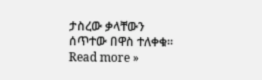ታስረው ቃላቸውን ሰጥተው በዋስ ተለቀቁ፡፡ Read more »